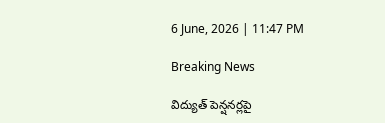6 June, 2026 | 11:47 PM

Breaking News

విద్యుత్ పెన్షనర్లపై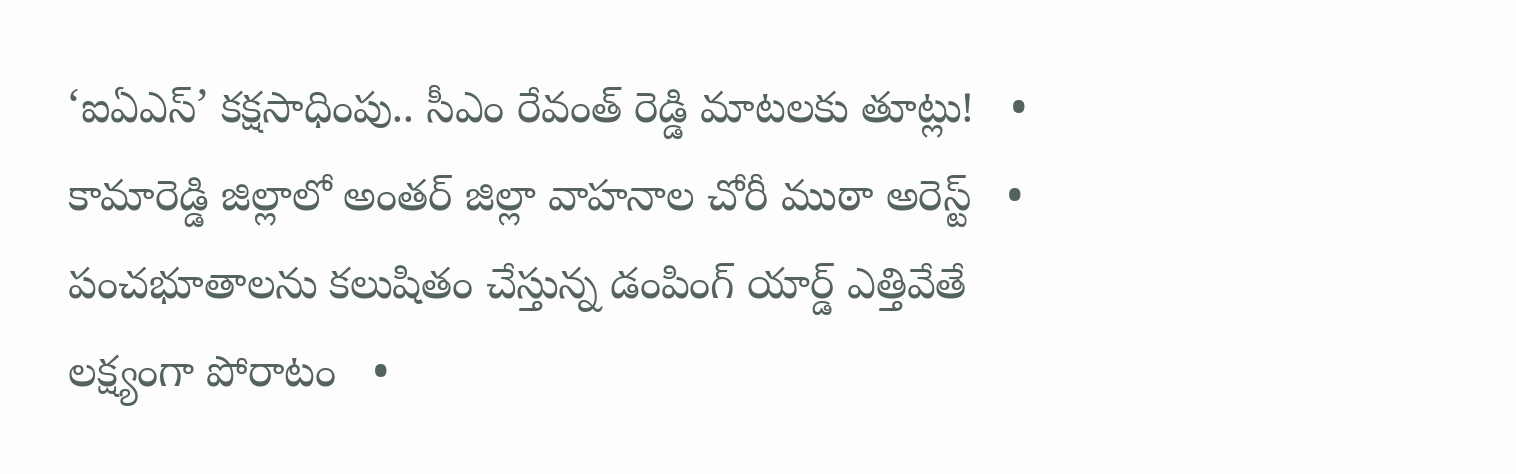‘ఐఏఎస్’ కక్షసాధింపు.. సీఎం రేవంత్ రెడ్డి మాటలకు తూట్లు!   •   కామారెడ్డి జిల్లాలో అంతర్ జిల్లా వాహనాల చోరీ ముఠా అరెస్ట్   •   పంచభూతాలను కలుషితం చేస్తున్న డంపింగ్ యార్డ్ ఎత్తివేతే లక్ష్యంగా పోరాటం   •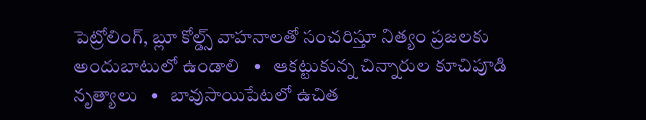పెట్రోలింగ్, బ్లూ కోల్డ్స్ వాహనాలతో సంచరిస్తూ నిత్యం ప్రజలకు అందుబాటులో ఉండాలి   •   ఆకట్టుకున్న చిన్నారుల కూచిపూడి నృత్యాలు   •   బావుసాయిపేటలో ఉచిత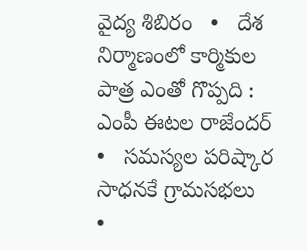వైద్య శిబిరం   •   దేశ నిర్మాణంలో కార్మికుల పాత్ర ఎంతో గొప్పది : ఎంపీ ఈటల రాజేందర్   •   సమస్యల పరిష్కార సాధనకే గ్రామసభలు   •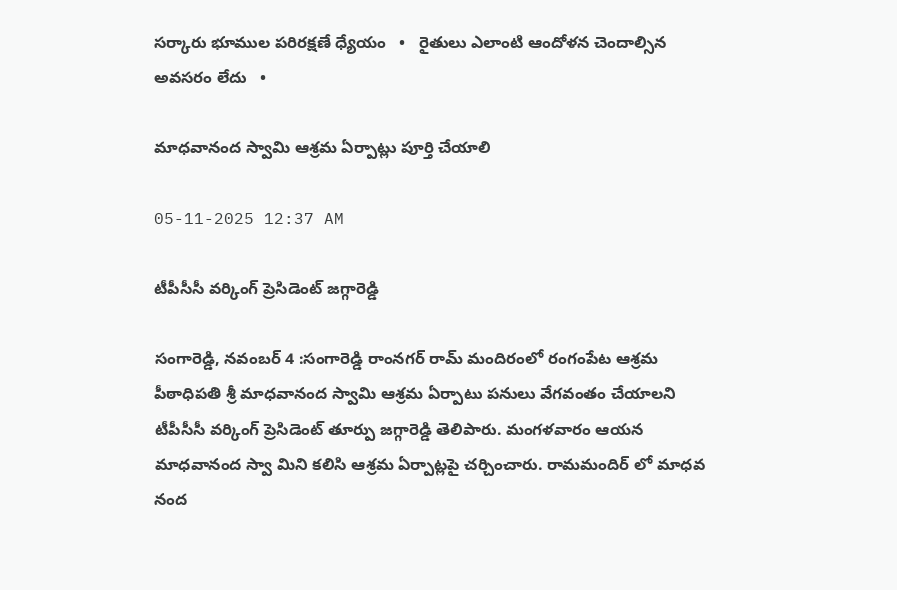సర్కారు భూముల పరిరక్షణే ధ్యేయం   •   రైతులు ఎలాంటి ఆందోళన చెందాల్సిన అవసరం లేదు   •

మాధవానంద స్వామి ఆశ్రమ ఏర్పాట్లు పూర్తి చేయాలి

05-11-2025 12:37 AM

టీపీసీసీ వర్కింగ్ ప్రెసిడెంట్ జగ్గారెడ్డి

సంగారెడ్డి, నవంబర్ 4 :సంగారెడ్డి రాంనగర్ రామ్ మందిరంలో రంగంపేట ఆశ్రమ పీఠాధిపతి శ్రీ మాధవానంద స్వామి ఆశ్రమ ఏర్పాటు పనులు వేగవంతం చేయాలని టీపీసీసీ వర్కింగ్ ప్రెసిడెంట్ తూర్పు జగ్గారెడ్డి తెలిపారు. మంగళవారం ఆయన మాధవానంద స్వా మిని కలిసి ఆశ్రమ ఏర్పాట్లపై చర్చించారు. రామమందిర్ లో మాధవ నంద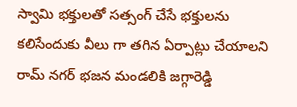స్వామి భక్తులతో సత్సంగ్ చేసే భక్తులను కలిసేందుకు వీలు గా తగిన ఏర్పాట్లు చేయాలని రామ్ నగర్ భజన మండలికి జగ్గారెడ్డి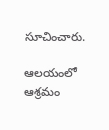సూచించారు.

ఆలయంలో ఆశ్రమం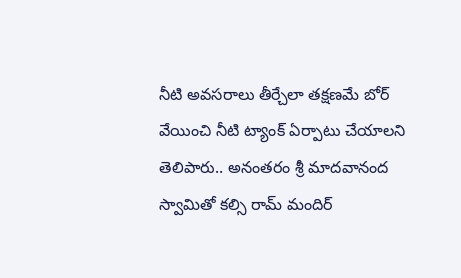నీటి అవసరాలు తీర్చేలా తక్షణమే బోర్ వేయించి నీటి ట్యాంక్ ఏర్పాటు చేయాలని తెలిపారు.. అనంతరం శ్రీ మాదవానంద స్వామితో కల్సి రామ్ మందిర్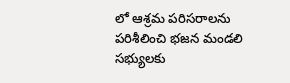లో ఆశ్రమ పరిసరాలను పరిశీలించి భజన మండలి సభ్యులకు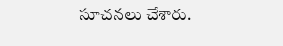సూచనలు చేశారు.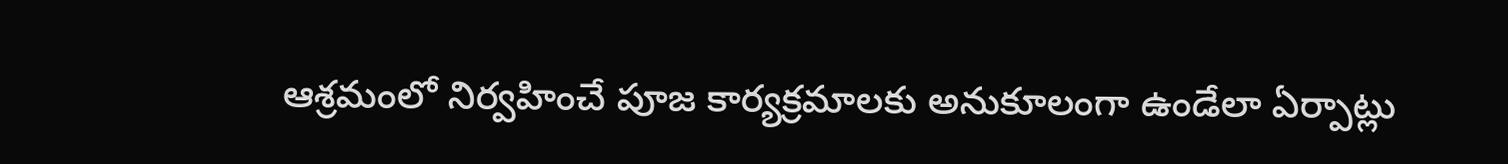ఆశ్రమంలో నిర్వహించే పూజ కార్యక్రమాలకు అనుకూలంగా ఉండేలా ఏర్పాట్లు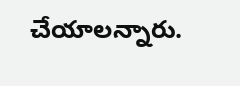చేయాలన్నారు.